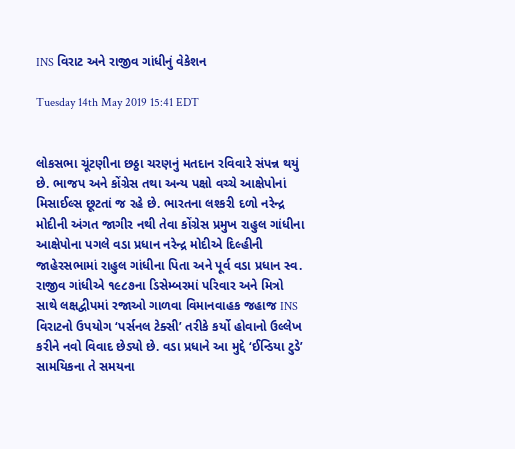INS વિરાટ અને રાજીવ ગાંધીનું વેકેશન

Tuesday 14th May 2019 15:41 EDT


લોકસભા ચૂંટણીના છઠ્ઠા ચરણનું મતદાન રવિવારે સંપન્ન થયું છે. ભાજપ અને કોંગ્રેસ તથા અન્ય પક્ષો વચ્ચે આક્ષેપોનાં મિસાઈલ્સ છૂટતાં જ રહે છે. ભારતના લશ્કરી દળો નરેન્દ્ર મોદીની અંગત જાગીર નથી તેવા કોંગ્રેસ પ્રમુખ રાહુલ ગાંધીના આક્ષેપોના પગલે વડા પ્રધાન નરેન્દ્ર મોદીએ દિલ્હીની જાહેરસભામાં રાહુલ ગાંધીના પિતા અને પૂર્વ વડા પ્રધાન સ્વ. રાજીવ ગાંધીએ ૧૯૮૭ના ડિસેમ્બરમાં પરિવાર અને મિત્રો સાથે લક્ષદ્વીપમાં રજાઓ ગાળવા વિમાનવાહક જહાજ INS વિરાટનો ઉપયોગ ‘પર્સનલ ટેક્સી’ તરીકે કર્યો હોવાનો ઉલ્લેખ કરીને નવો વિવાદ છેડ્યો છે. વડા પ્રધાને આ મુદ્દે ‘ઈન્ડિયા ટુડે’ સામયિકના તે સમયના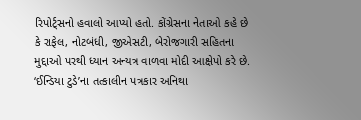રિપોર્ટ્સનો હવાલો આપ્યો હતો. કોંગ્રેસના નેતાઓ કહે છે કે રાફેલ, નોટબંધી, જીએસટી, બેરોજગારી સહિતના મુદ્દાઓ પરથી ધ્યાન અન્યત્ર વાળવા મોદી આક્ષેપો કરે છે.
‘ઈન્ડિયા ટુડે’ના તત્કાલીન પત્રકાર અનિથા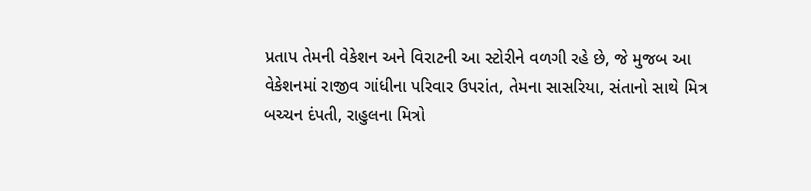પ્રતાપ તેમની વેકેશન અને વિરાટની આ સ્ટોરીને વળગી રહે છે, જે મુજબ આ વેકેશનમાં રાજીવ ગાંધીના પરિવાર ઉપરાંત, તેમના સાસરિયા, સંતાનો સાથે મિત્ર બચ્ચન દંપતી, રાહુલના મિત્રો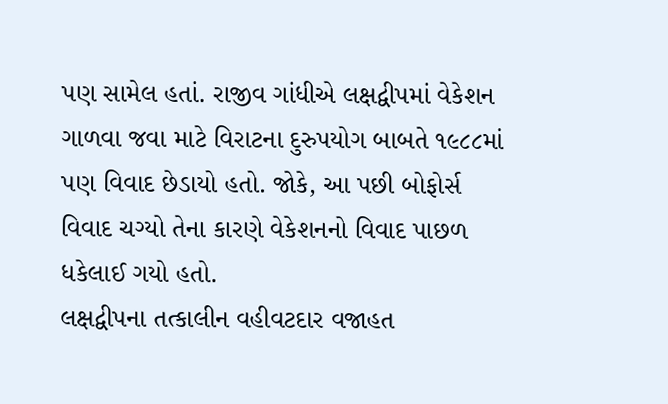પણ સામેલ હતાં. રાજીવ ગાંધીએ લક્ષદ્વીપમાં વેકેશન ગાળવા જવા માટે વિરાટના દુરુપયોગ બાબતે ૧૯૮૮માં પણ વિવાદ છેડાયો હતો. જોકે, આ પછી બોફોર્સ વિવાદ ચગ્યો તેના કારણે વેકેશનનો વિવાદ પાછળ ધકેલાઈ ગયો હતો.
લક્ષદ્વીપના તત્કાલીન વહીવટદાર વજાહત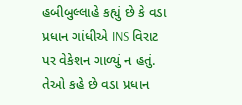હબીબુલ્લાહે કહ્યું છે કે વડા પ્રધાન ગાંધીએ INS વિરાટ પર વેકેશન ગાળ્યું ન હતું. તેઓ કહે છે વડા પ્રધાન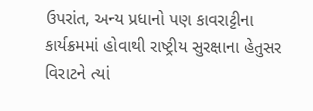ઉપરાંત, અન્ય પ્રધાનો પણ કાવરાટ્ટીના કાર્યક્રમમાં હોવાથી રાષ્ટ્રીય સુરક્ષાના હેતુસર વિરાટને ત્યાં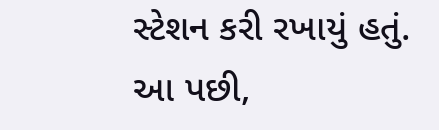સ્ટેશન કરી રખાયું હતું. આ પછી,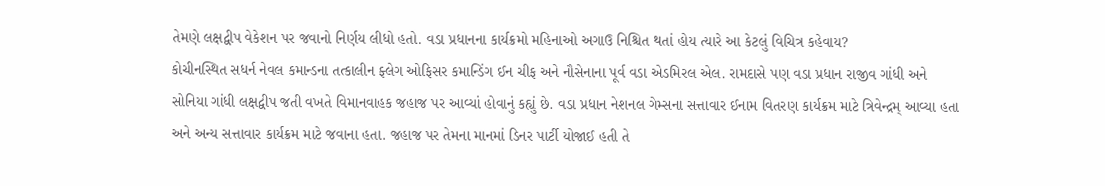તેમણે લક્ષદ્વીપ વેકેશન પર જવાનો નિર્ણય લીધો હતો. વડા પ્રધાનના કાર્યક્રમો મહિનાઓ અગાઉ નિશ્ચિત થતાં હોય ત્યારે આ કેટલું વિચિત્ર કહેવાય?
કોચીનસ્થિત સધર્ન નેવલ કમાન્ડના તત્કાલીન ફ્લેગ ઓફિસર કમાન્ડિંગ ઈન ચીફ અને નૌસેનાના પૂર્વ વડા એડમિરલ એલ. રામદાસે પણ વડા પ્રધાન રાજીવ ગાંધી અને સોનિયા ગાંધી લક્ષદ્વીપ જતી વખતે વિમાનવાહક જહાજ પર આવ્યાં હોવાનું કહ્યું છે. વડા પ્રધાન નેશનલ ગેમ્સના સત્તાવાર ઈનામ વિતરણ કાર્યક્રમ માટે ત્રિવેન્દ્રમ્ આવ્યા હતા અને અન્ય સત્તાવાર કાર્યક્રમ માટે જવાના હતા. જહાજ પર તેમના માનમાં ડિનર પાર્ટી યોજાઈ હતી તે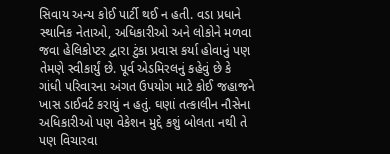સિવાય અન્ય કોઈ પાર્ટી થઈ ન હતી. વડા પ્રધાને સ્થાનિક નેતાઓ, અધિકારીઓ અને લોકોને મળવા જવા હેલિકોપ્ટર દ્વારા ટુંકા પ્રવાસ કર્યા હોવાનું પણ તેમણે સ્વીકાર્યું છે. પૂર્વ એડમિરલનું કહેવું છે કે ગાંધી પરિવારના અંગત ઉપયોગ માટે કોઈ જહાજને ખાસ ડાઈવર્ટ કરાયું ન હતું. ઘણાં તત્કાલીન નૌસેના અધિકારીઓ પણ વેકેશન મુદ્દે કશું બોલતા નથી તે પણ વિચારવા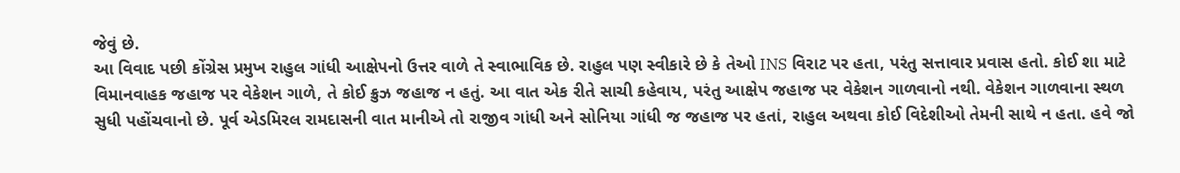જેવું છે.
આ વિવાદ પછી કોંગ્રેસ પ્રમુખ રાહુલ ગાંધી આક્ષેપનો ઉત્તર વાળે તે સ્વાભાવિક છે. રાહુલ પણ સ્વીકારે છે કે તેઓ INS વિરાટ પર હતા, પરંતુ સત્તાવાર પ્રવાસ હતો. કોઈ શા માટે વિમાનવાહક જહાજ પર વેકેશન ગાળે, તે કોઈ ક્રુઝ જહાજ ન હતું. આ વાત એક રીતે સાચી કહેવાય, પરંતુ આક્ષેપ જહાજ પર વેકેશન ગાળવાનો નથી. વેકેશન ગાળવાના સ્થળ સુધી પહોંચવાનો છે. પૂર્વ એડમિરલ રામદાસની વાત માનીએ તો રાજીવ ગાંધી અને સોનિયા ગાંધી જ જહાજ પર હતાં, રાહુલ અથવા કોઈ વિદેશીઓ તેમની સાથે ન હતા. હવે જો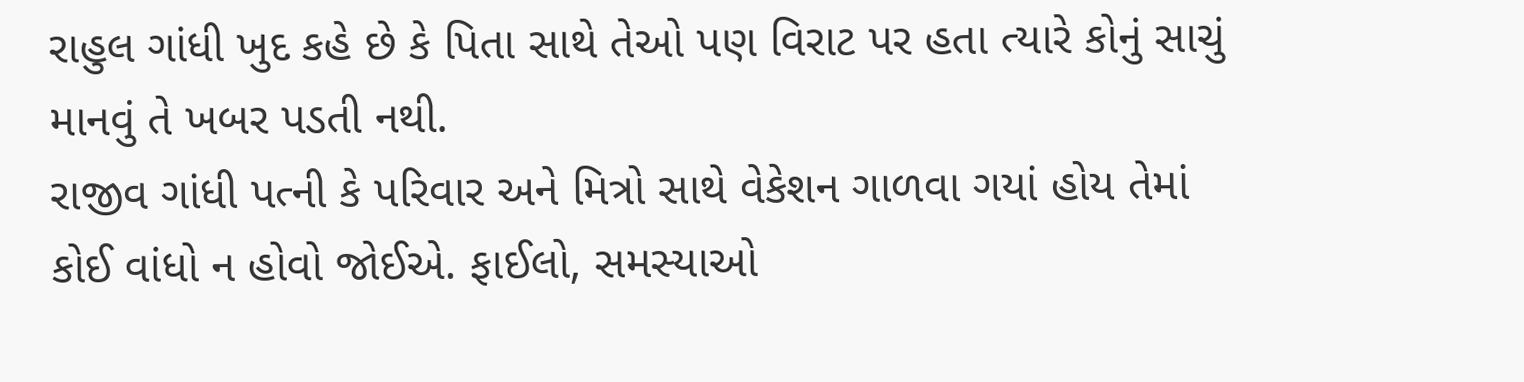રાહુલ ગાંધી ખુદ કહે છે કે પિતા સાથે તેઓ પણ વિરાટ પર હતા ત્યારે કોનું સાચું માનવું તે ખબર પડતી નથી.
રાજીવ ગાંધી પત્ની કે પરિવાર અને મિત્રો સાથે વેકેશન ગાળવા ગયાં હોય તેમાં કોઈ વાંધો ન હોવો જોઈએ. ફાઈલો, સમસ્યાઓ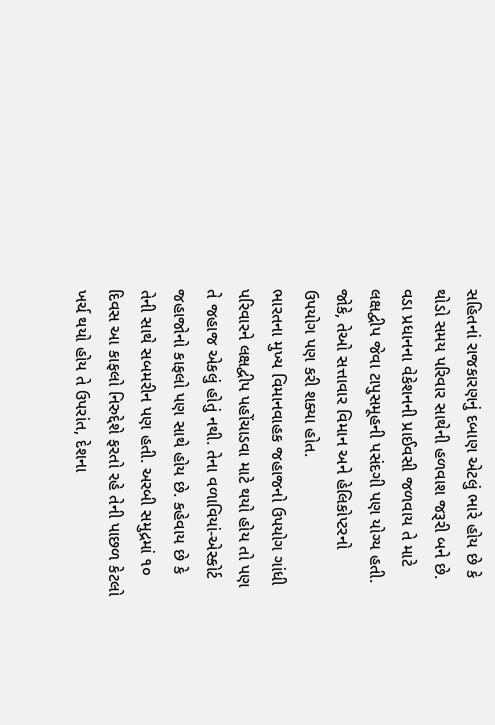સહિતનાં રાજકારણનું દબાણ એટલું ભારે હોય છે કે થોડો સમય પરિવાર સાથેની હળવાશ જરૂરી બને છે. વડા પ્રધાનના વેકેશનની પ્રાઈવસી જળવાય તે માટે લક્ષદ્વીપ જેવા ટાપુસમૂહની પસંદગી પણ યોગ્ય હતી. જોકે, તેઓ સત્તાવાર વિમાન અને હેલિકોપ્ટરનો ઉપયોગ પણ કરી શક્યા હોત.
ભારતના મુખ્ય વિમાનવાહક જહાજનો ઉપયોગ ગાંધી પરિવારને લક્ષદ્વીપ પહોંચાડવા માટે થયો હોય તો પણ તે જહાજ એકલું હોતું નથી. તેના વળાવિયાં-એસ્કોર્ટ જહાજોનો કાફલો પણ સાથે હોય છે. કહેવાય છે કે તેની સાથે સબમરીન પણ હતી. અરબી સમુદ્રમાં ૧૦ દિવસ આ કાફલો નિરુદ્દેશે ફરતો રહે તેની પાછળ કેટલો ખર્ચ થયો હોય તે ઉપરાંત, દેશના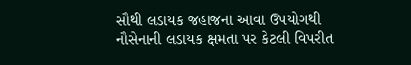સૌથી લડાયક જહાજના આવા ઉપયોગથી નૌસેનાની લડાયક ક્ષમતા પર કેટલી વિપરીત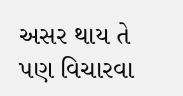અસર થાય તે પણ વિચારવા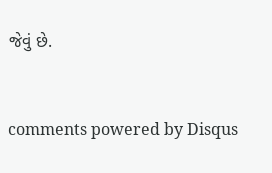જેવું છે.


comments powered by Disqus